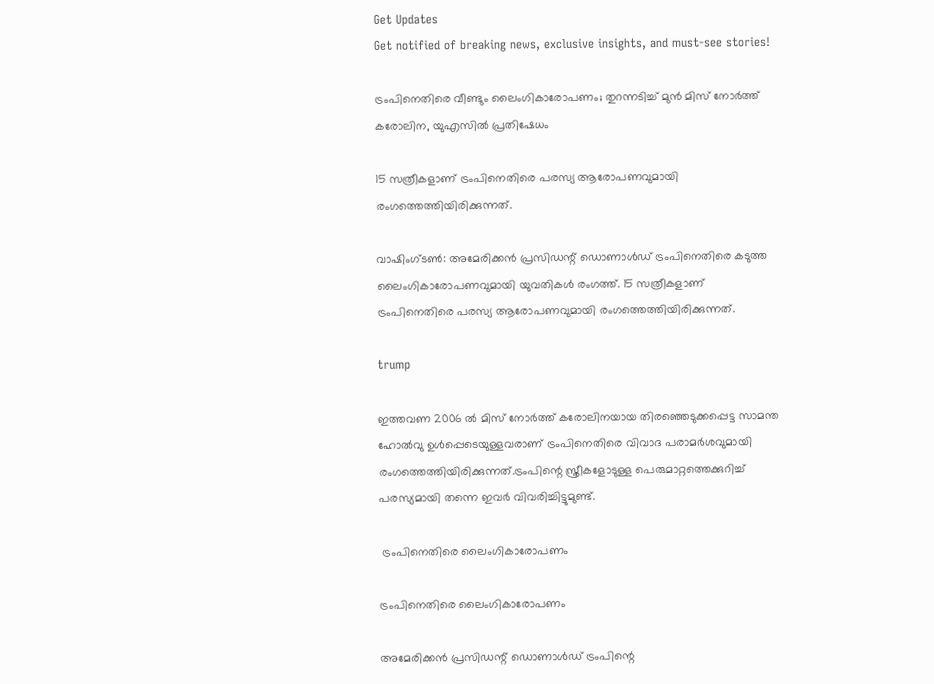Get Updates
Get notified of breaking news, exclusive insights, and must-see stories!

ട്രംപിനെതിരെ വീണ്ടും ലൈംഗികാരോപണം‍; തുറന്നടിച്ച് മുൻ മിസ് നോർത്ത് കരോലിന, യുഎസിൽ പ്രതിഷേധം

15 സത്രീകളാണ് ട്രംപിനെതിരെ പരസ്യ ആരോപണവുമായി രംഗത്തെത്തിയിരിക്കുന്നത്.

വാഷിംഗ്ടൺ: അമേരിക്കൻ പ്രസിഡന്റ് ഡൊണാൾഡ് ട്രംപിനെതിരെ കടുത്ത ലൈംഗികാരോപണവുമായി യുവതികൾ രംഗത്ത്. 15 സത്രീകളാണ് ട്രംപിനെതിരെ പരസ്യ ആരോപണവുമായി രംഗത്തെത്തിയിരിക്കുന്നത്.

trump

ഇത്തവണ 2006 ൽ മിസ് നോർത്ത് കരോലിനയായ തിരഞ്ഞെടുക്കപ്പെട്ട സാമന്ത ഹോൽവു ഉൾപ്പെടെയുള്ളവരാണ് ട്രംപിനെതിരെ വിവാദ പരാമർശവുമായി രംഗത്തെത്തിയിരിക്കുന്നത്.ട്രംപിന്റെ സ്ത്രീകളോടുള്ള പെരുമാറ്റത്തെക്കുറിച്ച് പരസ്യമായി തന്നെ ഇവർ വിവരിച്ചിട്ടുമുണ്ട്.

 ട്രംപിനെതിരെ ലൈംഗികാരോപണം

ട്രംപിനെതിരെ ലൈംഗികാരോപണം

അമേരിക്കൻ പ്രസിഡന്റ് ഡൊണാൾഡ് ട്രംപിന്റെ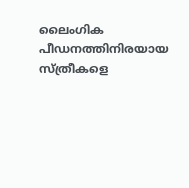ലൈംഗിക പീഡനത്തിനിരയായ സ്ത്രീകളെ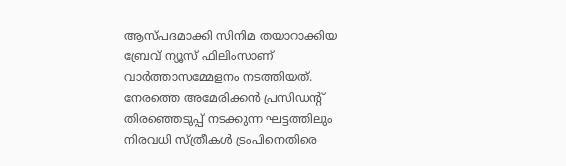ആസ്പദമാക്കി സിനിമ തയാറാക്കിയ ബ്രേവ് ന്യൂസ് ഫിലിംസാണ് വാർത്താസമ്മേളനം നടത്തിയത്. നേരത്തെ അമേരിക്കൻ പ്രസിഡന്റ് തിരഞ്ഞെടുപ്പ് നടക്കുന്ന ഘട്ടത്തിലും നിരവധി സ്ത്രീകള്‍ ട്രംപിനെതിരെ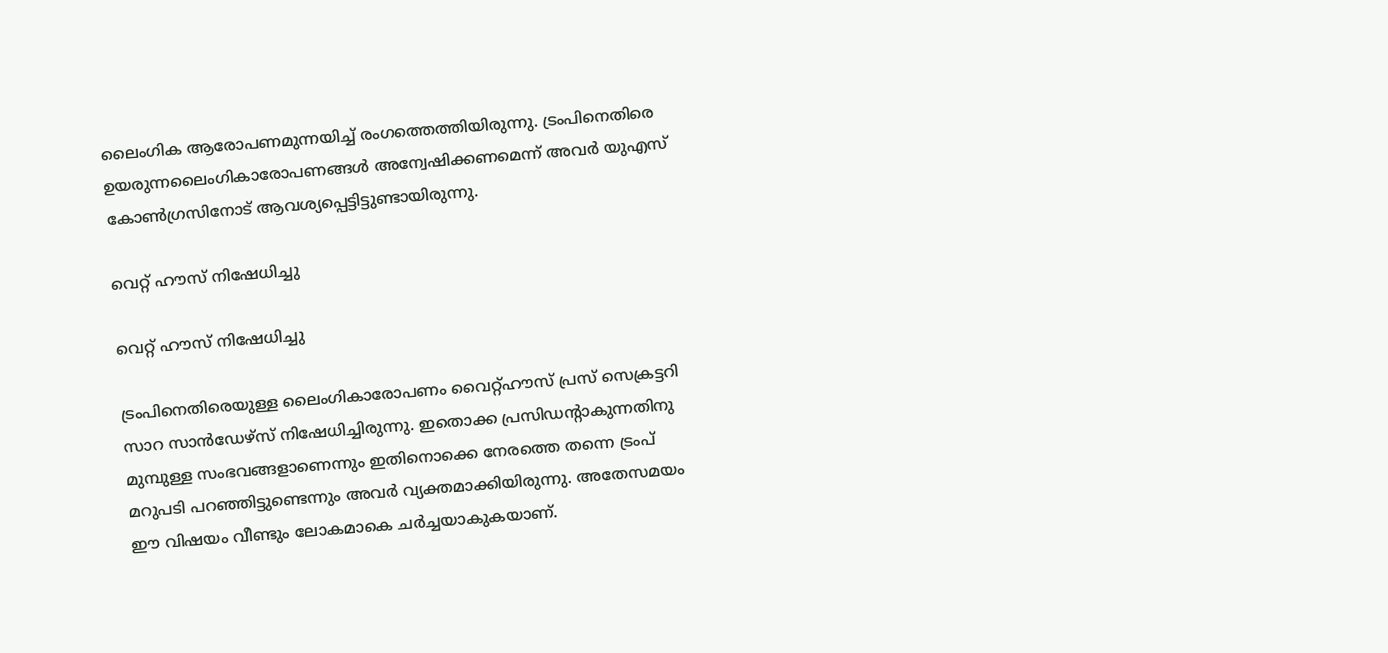ലൈംഗിക ആരോപണമുന്നയിച്ച് രംഗത്തെത്തിയിരുന്നു. ട്രംപിനെതിരെ ഉയരുന്നലൈംഗികാരോപണങ്ങള്‍ അന്വേഷിക്കണമെന്ന് അവര്‍ യുഎസ് കോണ്‍ഗ്രസിനോട് ആവശ്യപ്പെട്ടിട്ടുണ്ടായിരുന്നു.

വെറ്റ് ഹൗസ് നിഷേധിച്ചു

വെറ്റ് ഹൗസ് നിഷേധിച്ചു

ട്രംപിനെതിരെയുള്ള ലൈംഗികാരോപണം വൈറ്റ്ഹൗസ് പ്രസ് സെക്രട്ടറി സാറ സാന്‍ഡേഴ്‌സ് നിഷേധിച്ചിരുന്നു. ഇതൊക്ക പ്രസിഡന്റാകുന്നതിനു മുമ്പുള്ള സംഭവങ്ങളാണെന്നും ഇതിനൊക്കെ നേരത്തെ തന്നെ ട്രംപ് മറുപടി പറഞ്ഞിട്ടുണ്ടെന്നും അവര്‍ വ്യക്തമാക്കിയിരുന്നു. അതേസമയം ഈ വിഷയം വീണ്ടും ലോകമാകെ ചര്‍ച്ചയാകുകയാണ്.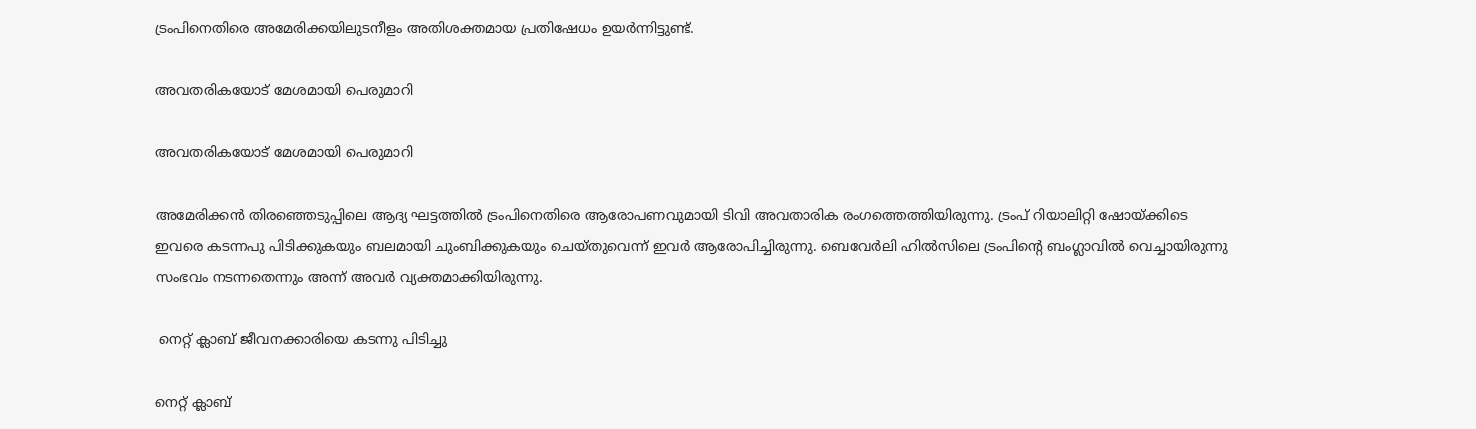ട്രംപിനെതിരെ അമേരിക്കയിലുടനീളം അതിശക്തമായ പ്രതിഷേധം ഉയര്‍ന്നിട്ടുണ്ട്.

അവതരികയോട് മേശമായി പെരുമാറി

അവതരികയോട് മേശമായി പെരുമാറി

അമേരിക്കൻ തിരഞ്ഞെടുപ്പിലെ ആദ്യ ഘട്ടത്തിൽ ട്രംപിനെതിരെ ആരോപണവുമായി ടിവി അവതാരിക രംഗത്തെത്തിയിരുന്നു. ട്രംപ് റിയാലിറ്റി ഷോയ്ക്കിടെ ഇവരെ കടന്നപു പിടിക്കുകയും ബലമായി ചുംബിക്കുകയും ചെയ്തുവെന്ന് ഇവർ ആരോപിച്ചിരുന്നു. ബെവേർലി ഹിൽസിലെ ട്രംപിന്റെ ബംഗ്ലാവിൽ വെച്ചായിരുന്നു സംഭവം നടന്നതെന്നും അന്ന് അവർ വ്യക്തമാക്കിയിരുന്നു.

 നെറ്റ് ക്ലാബ് ജീവനക്കാരിയെ കടന്നു പിടിച്ചു

നെറ്റ് ക്ലാബ്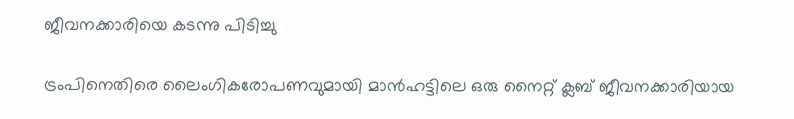ജീവനക്കാരിയെ കടന്നു പിടിച്ചു

ട്രംപിനെതിരെ ലൈംഗികരോപണവുമായി മാൻഹട്ടിലെ ഒരു നൈറ്റ് ക്ലബ് ജീവനക്കാരിയായ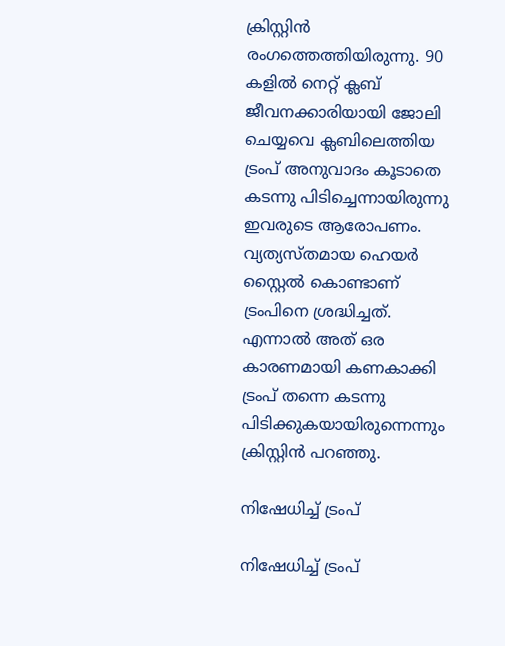ക്രിസ്റ്റിൻ രംഗത്തെത്തിയിരുന്നു. 90 കളിൽ നെറ്റ് ക്ലബ് ജീവനക്കാരിയായി ജോലി ചെയ്യവെ ക്ലബിലെത്തിയ ട്രംപ് അനുവാദം കൂടാതെ കടന്നു പിടിച്ചെന്നായിരുന്നു ഇവരുടെ ആരോപണം. വ്യത്യസ്തമായ ഹെയർ സ്റ്റൈൽ കൊണ്ടാണ് ട്രംപിനെ ശ്രദ്ധിച്ചത്. എന്നാൽ അത് ഒര കാരണമായി കണകാക്കി ട്രംപ് തന്നെ കടന്നു പിടിക്കുകയായിരുന്നെന്നും ക്രിസ്റ്റിൻ പറഞ്ഞു.

നിഷേധിച്ച് ട്രംപ്

നിഷേധിച്ച് ട്രംപ്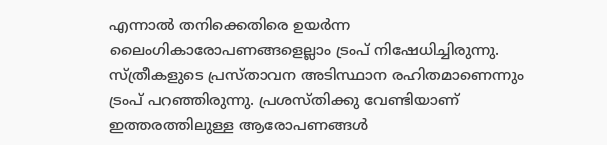എന്നാൽ തനിക്കെതിരെ ഉയർന്ന ലൈംഗികാരോപണങ്ങളെല്ലാം ട്രംപ് നിഷേധിച്ചിരുന്നു. സ്ത്രീകളുടെ പ്രസ്താവന അടിസ്ഥാന രഹിതമാണെന്നും ട്രംപ് പറഞ്ഞിരുന്നു. പ്രശസ്തിക്കു വേണ്ടിയാണ് ഇത്തരത്തിലുള്ള ആരോപണങ്ങൾ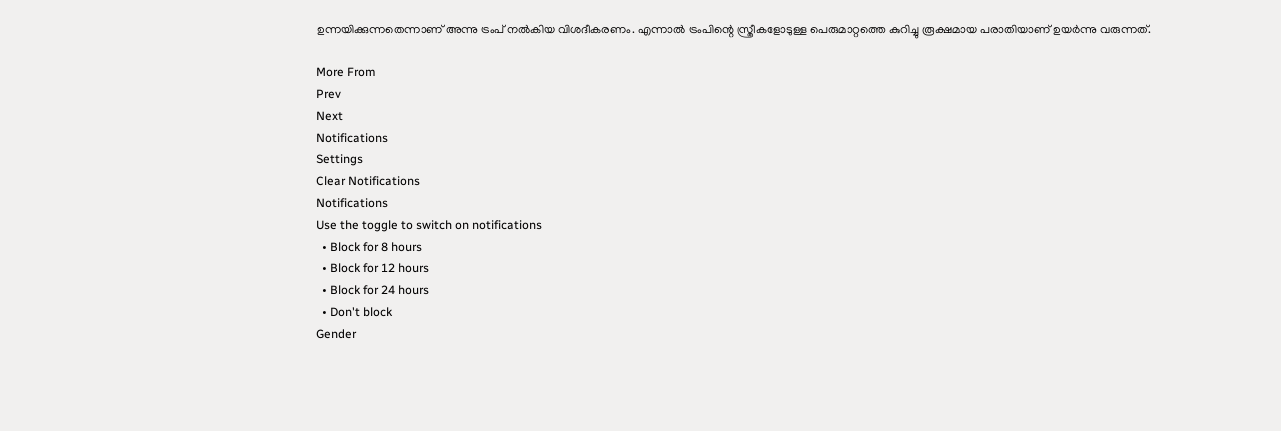ഉന്നയിക്കുന്നതെന്നാണ് അന്നു ട്രംപ് നൽകിയ വിശദീകരണം. എന്നാൽ ട്രംപിന്റെ സ്ത്രീകളോടുള്ള പെരുമാറ്റത്തെ കുറിച്ചു രൂക്ഷമായ പരാതിയാണ് ഉയർന്നു വരുന്നത്.

More From
Prev
Next
Notifications
Settings
Clear Notifications
Notifications
Use the toggle to switch on notifications
  • Block for 8 hours
  • Block for 12 hours
  • Block for 24 hours
  • Don't block
Gender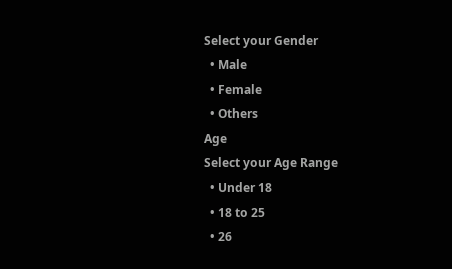Select your Gender
  • Male
  • Female
  • Others
Age
Select your Age Range
  • Under 18
  • 18 to 25
  • 26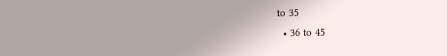to 35
  • 36 to 45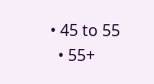• 45 to 55
  • 55+